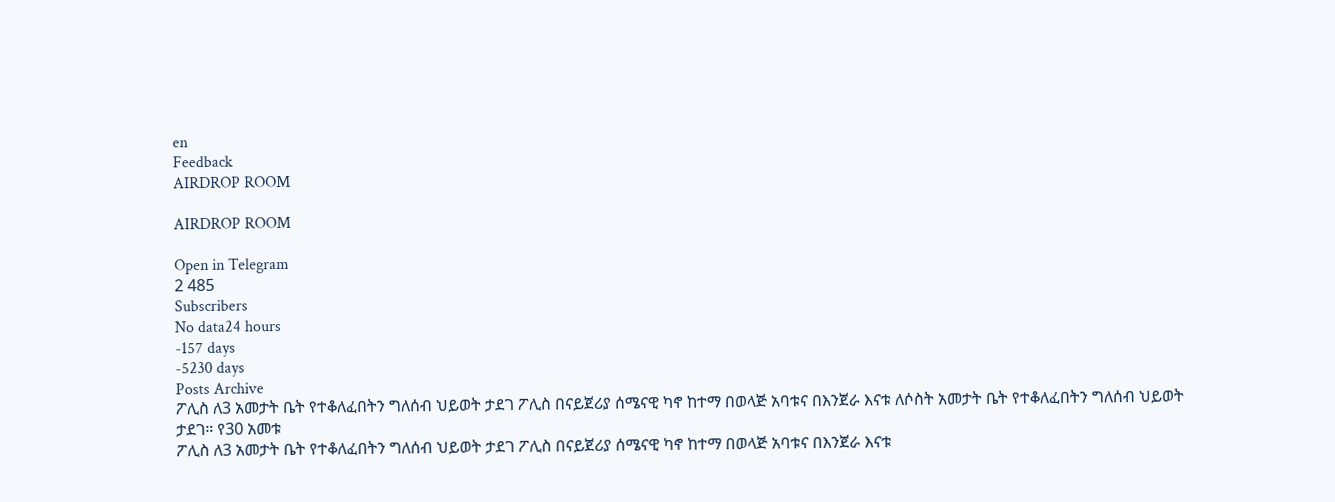en
Feedback
AIRDROP ROOM

AIRDROP ROOM

Open in Telegram
2 485
Subscribers
No data24 hours
-157 days
-5230 days
Posts Archive
ፖሊስ ለ3 አመታት ቤት የተቆለፈበትን ግለሰብ ህይወት ታደገ ፖሊስ በናይጀሪያ ሰሜናዊ ካኖ ከተማ በወላጅ አባቱና በእንጀራ እናቱ ለሶስት አመታት ቤት የተቆለፈበትን ግለሰብ ህይወት ታደገ። የ30 አመቱ
ፖሊስ ለ3 አመታት ቤት የተቆለፈበትን ግለሰብ ህይወት ታደገ ፖሊስ በናይጀሪያ ሰሜናዊ ካኖ ከተማ በወላጅ አባቱና በእንጀራ እናቱ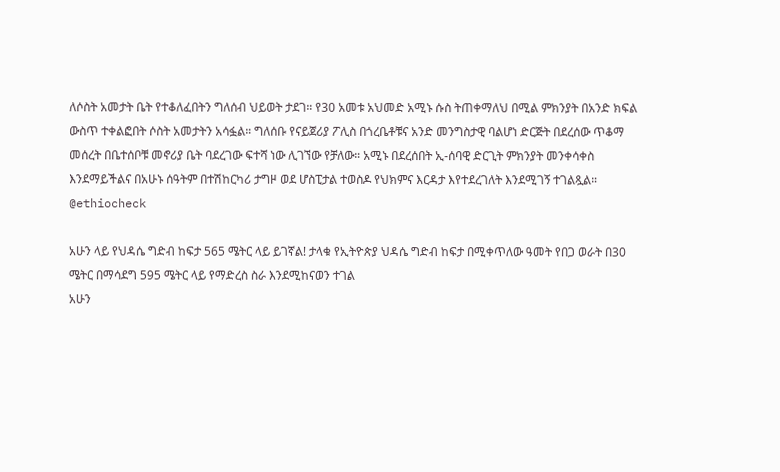ለሶስት አመታት ቤት የተቆለፈበትን ግለሰብ ህይወት ታደገ። የ30 አመቱ አህመድ አሚኑ ሱስ ትጠቀማለህ በሚል ምክንያት በአንድ ክፍል ውስጥ ተቀልፎበት ሶስት አመታትን አሳፏል። ግለሰቡ የናይጀሪያ ፖሊስ በጎረቤቶቹና አንድ መንግስታዊ ባልሆነ ድርጅት በደረሰው ጥቆማ መሰረት በቤተሰቦቹ መኖሪያ ቤት ባደረገው ፍተሻ ነው ሊገኘው የቻለው። አሚኑ በደረሰበት ኢ-ሰባዊ ድርጊት ምክንያት መንቀሳቀስ እንደማይችልና በአሁኑ ሰዓትም በተሽከርካሪ ታግዞ ወደ ሆስፒታል ተወስዶ የህክምና እርዳታ እየተደረገለት እንደሚገኝ ተገልጿል። @ethiocheck

አሁን ላይ የህዳሴ ግድብ ከፍታ 565 ሜትር ላይ ይገኛል! ታላቁ የኢትዮጵያ ህዳሴ ግድብ ከፍታ በሚቀጥለው ዓመት የበጋ ወራት በ30 ሜትር በማሳደግ 595 ሜትር ላይ የማድረስ ስራ እንደሚከናወን ተገል
አሁን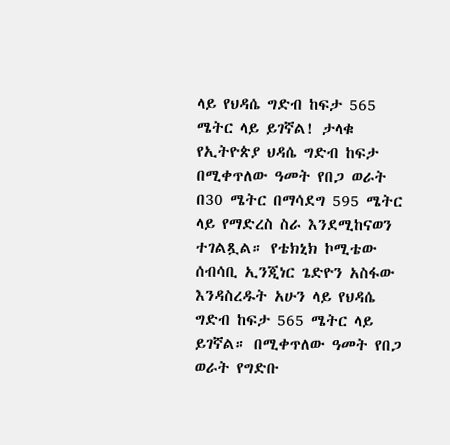ላይ የህዳሴ ግድብ ከፍታ 565 ሜትር ላይ ይገኛል! ታላቁ የኢትዮጵያ ህዳሴ ግድብ ከፍታ በሚቀጥለው ዓመት የበጋ ወራት በ30 ሜትር በማሳደግ 595 ሜትር ላይ የማድረስ ስራ እንደሚከናወን ተገልጿል። የቴክኒክ ኮሚቴው ሰብሳቢ ኢንጂነር ጌድዮን አስፋው እንዳስረዱት አሁን ላይ የህዳሴ ግድብ ከፍታ 565 ሜትር ላይ ይገኛል። በሚቀጥለው ዓመት የበጋ ወራት የግድቡ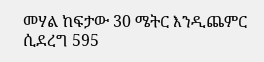መሃል ከፍታው 30 ሜትር እንዲጨምር ሲደረግ 595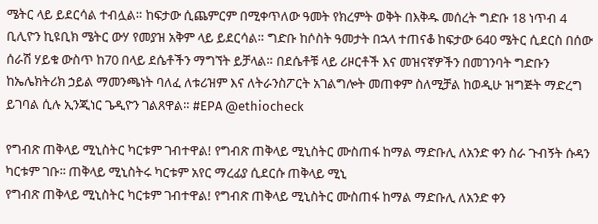ሜትር ላይ ይደርሳል ተብሏል። ከፍታው ሲጨምርም በሚቀጥለው ዓመት የክረምት ወቅት በእቅዱ መሰረት ግድቡ 18 ነጥብ 4 ቢሊዮን ኪዩቢክ ሜትር ውሃ የመያዝ አቅም ላይ ይደርሳል። ግድቡ ከሶስት ዓመታት በኋላ ተጠናቆ ከፍታው 640 ሜትር ሲደርስ በሰው ሰራሽ ሃይቁ ውስጥ ከ70 በላይ ደሴቶችን ማግኘት ይቻላል። በደሴቶቹ ላይ ሪዞርቶች እና መዝናኛዎችን በመገንባት ግድቡን ከኤሌክትሪክ ኃይል ማመንጫነት ባለፈ ለቱሪዝም እና ለትራንስፖርት አገልግሎት መጠቀም ስለሚቻል ከወዲሁ ዝግጅት ማድረግ ይገባል ሲሉ ኢንጂነር ጌዲዮን ገልጸዋል። #EPA @ethiocheck

የግብጽ ጠቅላይ ሚኒስትር ካርቱም ገብተዋል! የግብጽ ጠቅላይ ሚኒስትር ሙስጠፋ ከማል ማድቡሊ ለአንድ ቀን ስራ ጉብኝት ሱዳን ካርቱም ገቡ፡፡ ጠቅላይ ሚኒስትሩ ካርቱም አየር ማረፊያ ሲደርሱ ጠቅላይ ሚኒ
የግብጽ ጠቅላይ ሚኒስትር ካርቱም ገብተዋል! የግብጽ ጠቅላይ ሚኒስትር ሙስጠፋ ከማል ማድቡሊ ለአንድ ቀን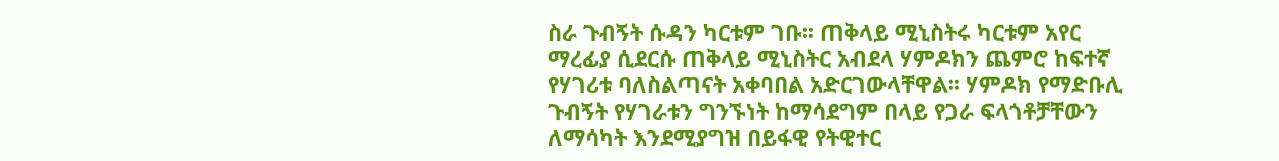ስራ ጉብኝት ሱዳን ካርቱም ገቡ፡፡ ጠቅላይ ሚኒስትሩ ካርቱም አየር ማረፊያ ሲደርሱ ጠቅላይ ሚኒስትር አብደላ ሃምዶክን ጨምሮ ከፍተኛ የሃገሪቱ ባለስልጣናት አቀባበል አድርገውላቸዋል፡፡ ሃምዶክ የማድቡሊ ጉብኝት የሃገራቱን ግንኙነት ከማሳደግም በላይ የጋራ ፍላጎቶቻቸውን ለማሳካት እንደሚያግዝ በይፋዊ የትዊተር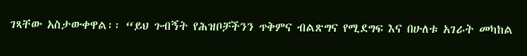ገጻቸው አስታውቀዋል፡፡ “ይህ ጉብኝት የሕዝቦቻችንን ጥቅምና ብልጽግና የሚደግፍ እና በሁለቱ አገራት መካከል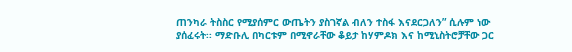ጠንካራ ትስስር የሚያሰምር ውጤትን ያስገኛል ብለን ተስፋ እናደርጋለን” ሲሉም ነው ያሰፈሩት፡፡ ማድቡሊ በካርቱም በሚኖራቸው ቆይታ ከሃምዶክ እና ከሚኒስትሮቻቸው ጋር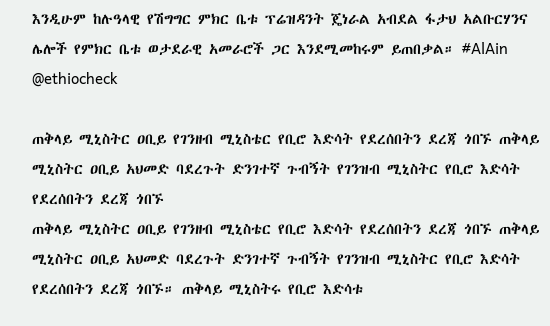እንዲሁም ከሉዓላዊ የሽግግር ምክር ቤቱ ፕሬዝዳንት ጄነራል አብደል ፋታህ አልቡርሃንና ሌሎች የምክር ቤቱ ወታደራዊ አመራሮች ጋር እንደሚመከሩም ይጠበቃል። #AlAin @ethiocheck

ጠቅላይ ሚኒስትር ዐቢይ የገንዘብ ሚኒስቴር የቢሮ እድሳት የደረሰበትን ደረጃ ጎበኙ ጠቅላይ ሚኒስትር ዐቢይ አህመድ ባደረጉት ድንገተኛ ጉብኝት የገንዝብ ሚኒስትር የቢሮ እድሳት የደረሰበትን ደረጃ ጎበኙ
ጠቅላይ ሚኒስትር ዐቢይ የገንዘብ ሚኒስቴር የቢሮ እድሳት የደረሰበትን ደረጃ ጎበኙ ጠቅላይ ሚኒስትር ዐቢይ አህመድ ባደረጉት ድንገተኛ ጉብኝት የገንዝብ ሚኒስትር የቢሮ እድሳት የደረሰበትን ደረጃ ጎበኙ። ጠቅላይ ሚኒስትሩ የቢሮ እድሳቱ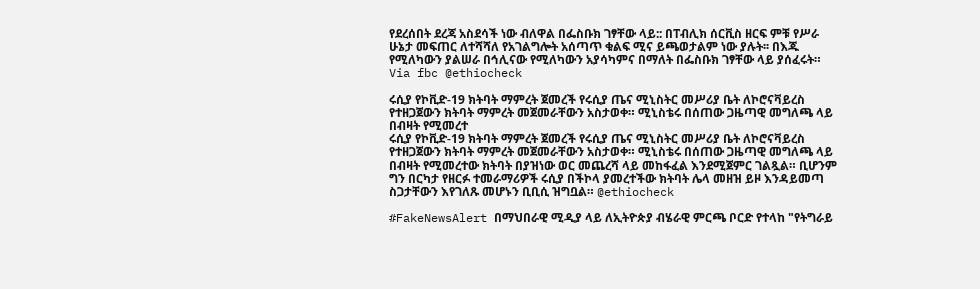የደረሰበት ደረጃ አስደሳች ነው ብለዋል በፌስቡክ ገፃቸው ላይ:: በፐብሊክ ሰርቪስ ዘርፍ ምቹ የሥራ ሁኔታ መፍጠር ለተሻሻለ የአገልግሎት አሰጣጥ ቁልፍ ሚና ይጫወታልም ነው ያሉት፡፡ በእጁ የሚለካውን ያልሠራ በኅሊናው የሚለካውን አያሳካምና በማለት በፌስቡክ ገፃቸው ላይ ያሰፈሩት። Via fbc @ethiocheck

ሩሲያ የኮቪድ-19 ክትባት ማምረት ጀመረች የሩሲያ ጤና ሚኒስትር መሥሪያ ቤት ለኮሮናቫይረስ የተዘጋጀውን ክትባት ማምረት መጀመራቸውን አስታወቀ። ሚኒስቴሩ በሰጠው ጋዜጣዊ መግለጫ ላይ በብዛት የሚመረተ
ሩሲያ የኮቪድ-19 ክትባት ማምረት ጀመረች የሩሲያ ጤና ሚኒስትር መሥሪያ ቤት ለኮሮናቫይረስ የተዘጋጀውን ክትባት ማምረት መጀመራቸውን አስታወቀ። ሚኒስቴሩ በሰጠው ጋዜጣዊ መግለጫ ላይ በብዛት የሚመረተው ክትባት በያዝነው ወር መጨረሻ ላይ መከፋፈል እንደሚጀምር ገልጿል። ቢሆንም ግን በርካታ የዘርፉ ተመራማሪዎች ሩሲያ በችኮላ ያመረተችው ክትባት ሌላ መዘዝ ይዞ እንዳይመጣ ስጋታቸውን እየገለጹ መሆኑን ቢቢሲ ዝግቧል። @ethiocheck

#FakeNewsAlert በማህበራዊ ሚዲያ ላይ ለኢትዮጵያ ብሄራዊ ምርጫ ቦርድ የተላከ "የትግራይ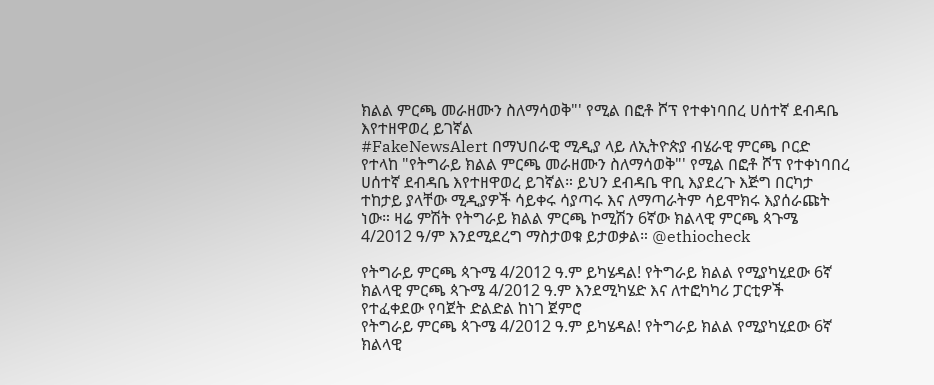ክልል ምርጫ መራዘሙን ስለማሳወቅ"' የሚል በፎቶ ሾፕ የተቀነባበረ ሀሰተኛ ደብዳቤ እየተዘዋወረ ይገኛል
#FakeNewsAlert በማህበራዊ ሚዲያ ላይ ለኢትዮጵያ ብሄራዊ ምርጫ ቦርድ የተላከ "የትግራይ ክልል ምርጫ መራዘሙን ስለማሳወቅ"' የሚል በፎቶ ሾፕ የተቀነባበረ ሀሰተኛ ደብዳቤ እየተዘዋወረ ይገኛል። ይህን ደብዳቤ ዋቢ እያደረጉ እጅግ በርካታ ተከታይ ያላቸው ሚዲያዎች ሳይቀሩ ሳያጣሩ እና ለማጣራትም ሳይሞክሩ እያሰራጩት ነው። ዛሬ ምሽት የትግራይ ክልል ምርጫ ኮሚሽን 6ኛው ክልላዊ ምርጫ ጳጉሜ 4/2012 ዓ/ም እንደሚደረግ ማስታወቁ ይታወቃል። @ethiocheck

የትግራይ ምርጫ ጳጉሜ 4/2012 ዓ.ም ይካሄዳል! የትግራይ ክልል የሚያካሂደው 6ኛ ክልላዊ ምርጫ ጳጉሜ 4/2012 ዓ.ም እንደሚካሄድ እና ለተፎካካሪ ፓርቲዎች የተፈቀደው የባጀት ድልድል ከነገ ጀምሮ
የትግራይ ምርጫ ጳጉሜ 4/2012 ዓ.ም ይካሄዳል! የትግራይ ክልል የሚያካሂደው 6ኛ ክልላዊ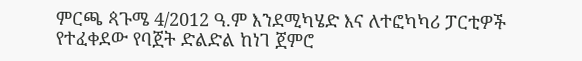ምርጫ ጳጉሜ 4/2012 ዓ.ም እንደሚካሄድ እና ለተፎካካሪ ፓርቲዎች የተፈቀደው የባጀት ድልድል ከነገ ጀምሮ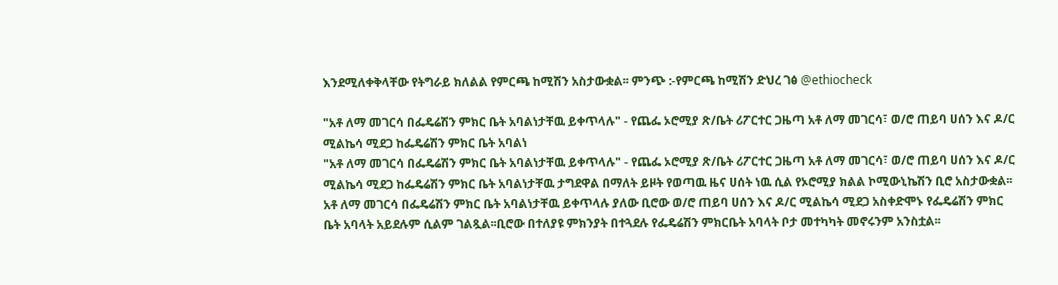እንደሚለቀቅላቸው የትግራይ ክለልል የምርጫ ከሚሽን አስታውቋል፡፡ ምንጭ :-የምርጫ ከሚሽን ድህረ ገፅ @ethiocheck

"አቶ ለማ መገርሳ በፌዴሬሽን ምክር ቤት አባልነታቸዉ ይቀጥላሉ" - የጨፌ ኦሮሚያ ጽ/ቤት ሪፖርተር ጋዜጣ አቶ ለማ መገርሳ፣ ወ/ሮ ጠይባ ሀሰን እና ዶ/ር ሚልኬሳ ሚደጋ ከፌዴሬሽን ምክር ቤት አባልነ
"አቶ ለማ መገርሳ በፌዴሬሽን ምክር ቤት አባልነታቸዉ ይቀጥላሉ" - የጨፌ ኦሮሚያ ጽ/ቤት ሪፖርተር ጋዜጣ አቶ ለማ መገርሳ፣ ወ/ሮ ጠይባ ሀሰን እና ዶ/ር ሚልኬሳ ሚደጋ ከፌዴሬሽን ምክር ቤት አባልነታቸዉ ታግደዋል በማለት ይዞት የወጣዉ ዜና ሀሰት ነዉ ሲል የኦሮሚያ ክልል ኮሚውኒኬሽን ቢሮ አስታውቋል፡፡ አቶ ለማ መገርሳ በፌዴሬሽን ምክር ቤት አባልነታቸዉ ይቀጥላሉ ያለው ቢሮው ወ/ሮ ጠይባ ሀሰን እና ዶ/ር ሚልኬሳ ሚደጋ አስቀድሞኑ የፌዴሬሽን ምክር ቤት አባላት አይደሉም ሲልም ገልጿል፡፡ቢሮው በተለያዩ ምክንያት በተጓደሉ የፌዴሬሽን ምክርቤት አባላት ቦታ መተካካት መኖሩንም አንስቷል፡፡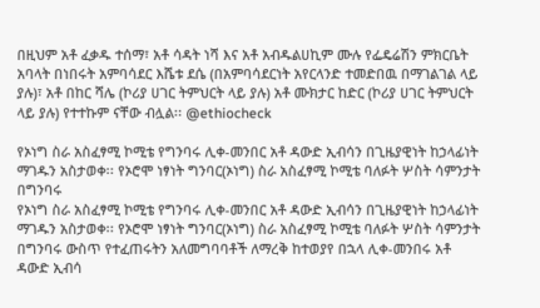በዚህም አቶ ፈቃዱ ተሰማ፣ አቶ ሳዳት ነሻ እና አቶ አብዱልሀኪም ሙሉ የፌዴሬሽን ምክርቤት አባላት በነበሩት አምባሳደር እሼቱ ደሴ (በአምባሳደርነት አየርላንድ ተመድበዉ በማገልገል ላይ ያሉ)፣ አቶ በከር ሻሌ (ኮሪያ ሀገር ትምህርት ላይ ያሉ) አቶ ሙክታር ከድር (ኮሪያ ሀገር ትምህርት ላይ ያሉ) የተተኩም ናቸው ብሏል፡፡ @ethiocheck

የኦነግ ስራ አስፈፃሚ ኮሚቴ የግንባሩ ሊቀ-መንበር አቶ ዳውድ ኢብሳን በጊዜያዊነት ከኃላፊነት ማገዱን አስታወቀ፡፡ የኦሮሞ ነፃነት ግንባር(ኦነግ) ስራ አስፈፃሚ ኮሚቴ ባለፉት ሦስት ሳምንታት በግንባሩ
የኦነግ ስራ አስፈፃሚ ኮሚቴ የግንባሩ ሊቀ-መንበር አቶ ዳውድ ኢብሳን በጊዜያዊነት ከኃላፊነት ማገዱን አስታወቀ፡፡ የኦሮሞ ነፃነት ግንባር(ኦነግ) ስራ አስፈፃሚ ኮሚቴ ባለፉት ሦስት ሳምንታት በግንባሩ ውስጥ የተፈጠሩትን አለመግባባቶች ለማረቅ ከተወያየ በኋላ ሊቀ-መንበሩ አቶ ዳውድ ኢብሳ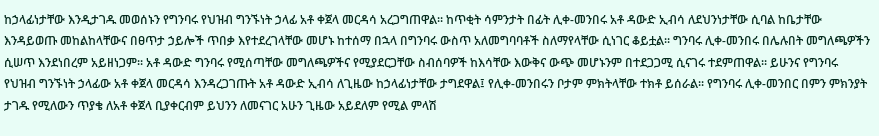ከኃላፊነታቸው እንዲታገዱ መወሰኑን የግንባሩ የህዝብ ግንኙነት ኃላፊ አቶ ቀጀላ መርዳሳ አረጋግጠዋል፡፡ ከጥቂት ሳምንታት በፊት ሊቀ-መንበሩ አቶ ዳውድ ኢብሳ ለደህንነታቸው ሲባል ከቤታቸው እንዳይወጡ መከልከላቸውና በፀጥታ ኃይሎች ጥበቃ እየተደረገላቸው መሆኑ ከተሰማ በኋላ በግንባሩ ውስጥ አለመግባባቶች ስለማየላቸው ሲነገር ቆይቷል፡፡ ግንባሩ ሊቀ-መንበሩ በሌሉበት መግለጫዎችን ሲሠጥ እንደነበረም አይዘነጋም፡፡ አቶ ዳውድ ግንባሩ የሚሰጣቸው መግለጫዎችና የሚያደርጋቸው ስብሰባዎች ከእሳቸው እውቅና ውጭ መሆኑንም በተደጋጋሚ ሲናገሩ ተደምጠዋል፡፡ ይሁንና የግንባሩ የህዝብ ግንኙነት ኃላፊው አቶ ቀጀላ መርዳሳ እንዳረጋገጡት አቶ ዳውድ ኢብሳ ለጊዜው ከኃላፊነታቸው ታግደዋል፤ የሊቀ-መንበሩን ቦታም ምክትላቸው ተክቶ ይሰራል፡፡ የግንባሩ ሊቀ-መንበር በምን ምክንያት ታገዱ የሚለውን ጥያቄ ለአቶ ቀጀላ ቢያቀርብም ይህንን ለመናገር አሁን ጊዜው አይደለም የሚል ምላሽ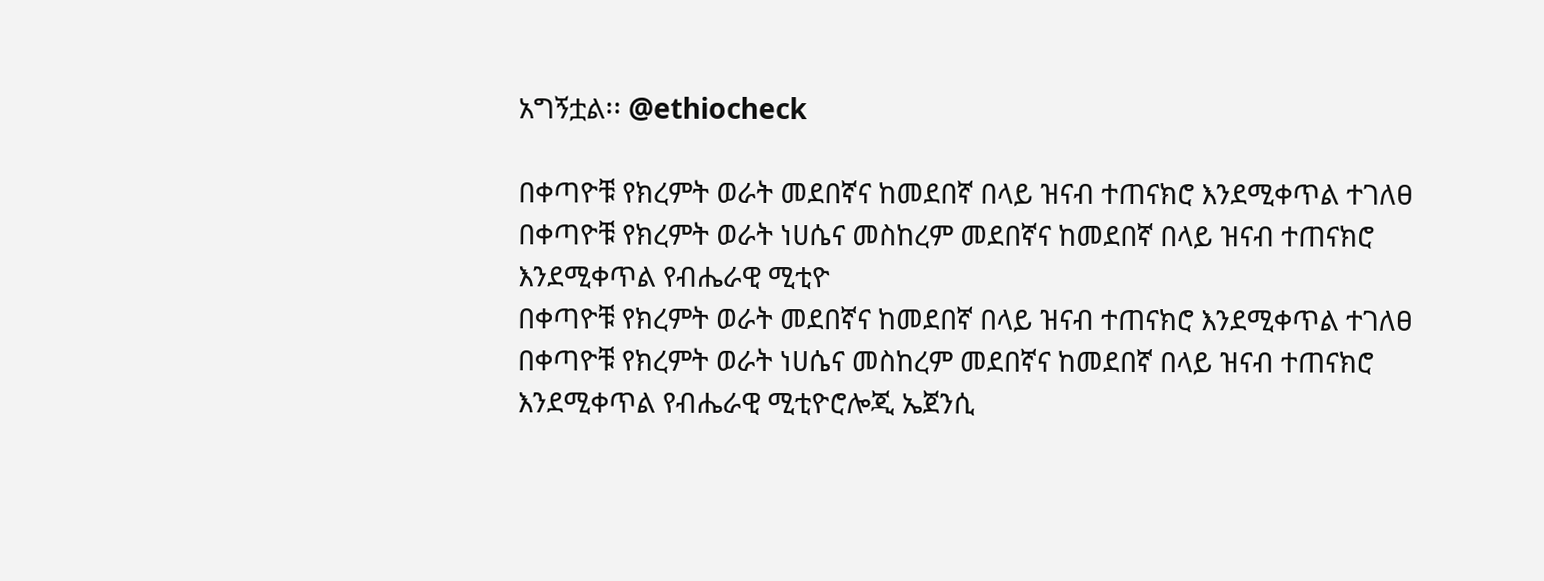አግኝቷል፡፡ @ethiocheck

በቀጣዮቹ የክረምት ወራት መደበኛና ከመደበኛ በላይ ዝናብ ተጠናክሮ እንደሚቀጥል ተገለፀ በቀጣዮቹ የክረምት ወራት ነሀሴና መስከረም መደበኛና ከመደበኛ በላይ ዝናብ ተጠናክሮ እንደሚቀጥል የብሔራዊ ሚቲዮ
በቀጣዮቹ የክረምት ወራት መደበኛና ከመደበኛ በላይ ዝናብ ተጠናክሮ እንደሚቀጥል ተገለፀ በቀጣዮቹ የክረምት ወራት ነሀሴና መስከረም መደበኛና ከመደበኛ በላይ ዝናብ ተጠናክሮ እንደሚቀጥል የብሔራዊ ሚቲዮሮሎጂ ኤጀንሲ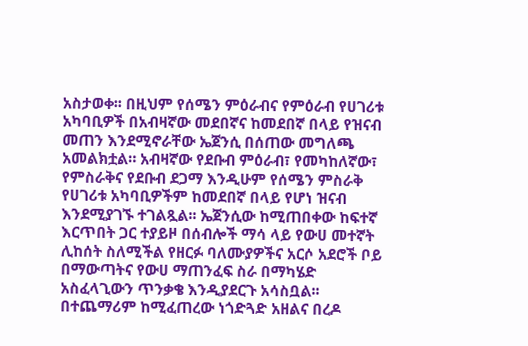አስታወቀ፡፡ በዚህም የሰሜን ምዕራብና የምዕራብ የሀገሪቱ አካባቢዎች በአብዛኛው መደበኛና ከመደበኛ በላይ የዝናብ መጠን እንደሚኖራቸው ኤጀንሲ በሰጠው መግለጫ አመልክቷል። አብዛኛው የደቡብ ምዕራብ፣ የመካከለኛው፣ የምስራቅና የደቡብ ደጋማ እንዲሁም የሰሜን ምስራቅ የሀገሪቱ አካባቢዎችም ከመደበኛ በላይ የሆነ ዝናብ እንደሚያገኙ ተገልጿል፡፡ ኤጀንሲው ከሚጠበቀው ከፍተኛ እርጥበት ጋር ተያይዞ በሰብሎች ማሳ ላይ የውሀ መተኛት ሊከሰት ስለሚችል የዘርፉ ባለሙያዎችና አርሶ አደሮች ቦይ በማውጣትና የውሀ ማጠንፈፍ ስራ በማካሄድ አስፈላጊውን ጥንቃቄ እንዲያደርጉ አሳስቧል፡፡ በተጨማሪም ከሚፈጠረው ነጎድጓድ አዘልና በረዶ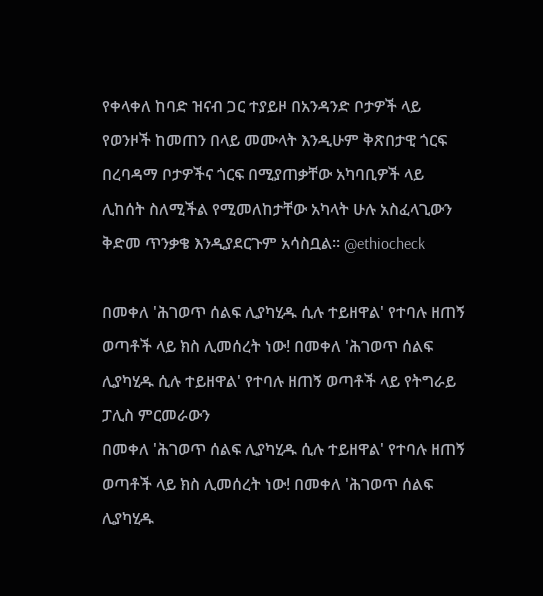የቀላቀለ ከባድ ዝናብ ጋር ተያይዞ በአንዳንድ ቦታዎች ላይ የወንዞች ከመጠን በላይ መሙላት እንዲሁም ቅጽበታዊ ጎርፍ በረባዳማ ቦታዎችና ጎርፍ በሚያጠቃቸው አካባቢዎች ላይ ሊከሰት ስለሚችል የሚመለከታቸው አካላት ሁሉ አስፈላጊውን ቅድመ ጥንቃቄ እንዲያደርጉም አሳስቧል፡፡ @ethiocheck

በመቀለ 'ሕገወጥ ሰልፍ ሊያካሂዱ ሲሉ ተይዘዋል' የተባሉ ዘጠኝ ወጣቶች ላይ ክስ ሊመሰረት ነው! በመቀለ 'ሕገወጥ ሰልፍ ሊያካሂዱ ሲሉ ተይዘዋል' የተባሉ ዘጠኝ ወጣቶች ላይ የትግራይ ፓሊስ ምርመራውን
በመቀለ 'ሕገወጥ ሰልፍ ሊያካሂዱ ሲሉ ተይዘዋል' የተባሉ ዘጠኝ ወጣቶች ላይ ክስ ሊመሰረት ነው! በመቀለ 'ሕገወጥ ሰልፍ ሊያካሂዱ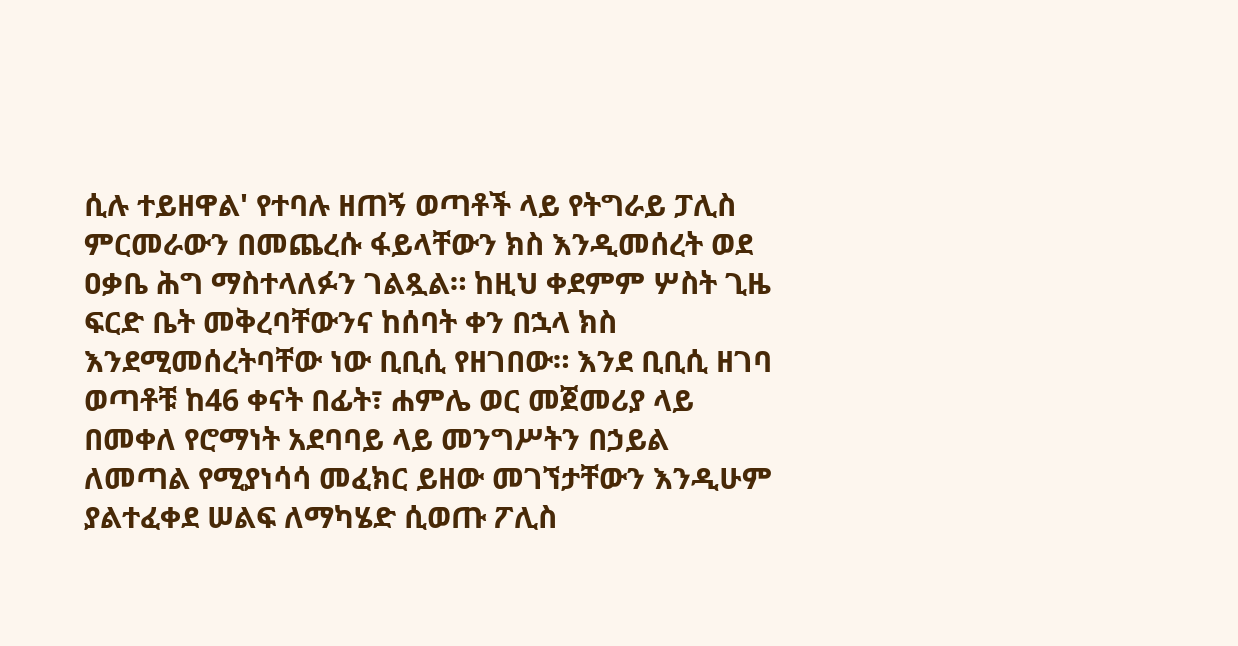ሲሉ ተይዘዋል' የተባሉ ዘጠኝ ወጣቶች ላይ የትግራይ ፓሊስ ምርመራውን በመጨረሱ ፋይላቸውን ክስ እንዲመሰረት ወደ ዐቃቤ ሕግ ማስተላለፉን ገልጿል። ከዚህ ቀደምም ሦስት ጊዜ ፍርድ ቤት መቅረባቸውንና ከሰባት ቀን በኋላ ክስ እንደሚመሰረትባቸው ነው ቢቢሲ የዘገበው። እንደ ቢቢሲ ዘገባ ወጣቶቹ ከ46 ቀናት በፊት፣ ሐምሌ ወር መጀመሪያ ላይ በመቀለ የሮማነት አደባባይ ላይ መንግሥትን በኃይል ለመጣል የሚያነሳሳ መፈክር ይዘው መገኘታቸውን እንዲሁም ያልተፈቀደ ሠልፍ ለማካሄድ ሲወጡ ፖሊስ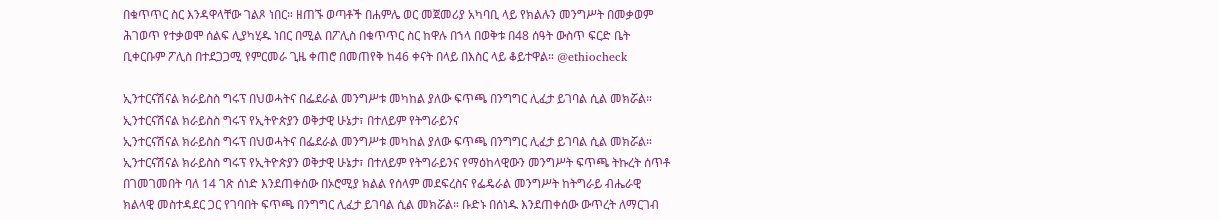በቁጥጥር ስር እንዳዋላቸው ገልጾ ነበር። ዘጠኙ ወጣቶች በሐምሌ ወር መጀመሪያ አካባቢ ላይ የክልሉን መንግሥት በመቃወም ሕገወጥ የተቃወሞ ሰልፍ ሊያካሂዱ ነበር በሚል በፖሊስ በቁጥጥር ስር ከዋሉ በኀላ በወቅቱ በ48 ሰዓት ውስጥ ፍርድ ቤት ቢቀርቡም ፖሊስ በተደጋጋሚ የምርመራ ጊዜ ቀጠሮ በመጠየቅ ከ46 ቀናት በላይ በእስር ላይ ቆይተዋል። @ethiocheck

ኢንተርናሽናል ክራይስስ ግሩፕ በህወሓትና በፌደራል መንግሥቱ መካከል ያለው ፍጥጫ በንግግር ሊፈታ ይገባል ሲል መክሯል። ኢንተርናሽናል ክራይስስ ግሩፕ የኢትዮጵያን ወቅታዊ ሁኔታ፣ በተለይም የትግራይንና
ኢንተርናሽናል ክራይስስ ግሩፕ በህወሓትና በፌደራል መንግሥቱ መካከል ያለው ፍጥጫ በንግግር ሊፈታ ይገባል ሲል መክሯል። ኢንተርናሽናል ክራይስስ ግሩፕ የኢትዮጵያን ወቅታዊ ሁኔታ፣ በተለይም የትግራይንና የማዕከላዊውን መንግሥት ፍጥጫ ትኩረት ሰጥቶ በገመገመበት ባለ 14 ገጽ ሰነድ እንደጠቀሰው በኦሮሚያ ክልል የሰላም መደፍረስና የፌዴራል መንግሥት ከትግራይ ብሔራዊ ክልላዊ መስተዳደር ጋር የገባበት ፍጥጫ በንግግር ሊፈታ ይገባል ሲል መክሯል። ቡድኑ በሰነዱ እንደጠቀሰው ውጥረት ለማርገብ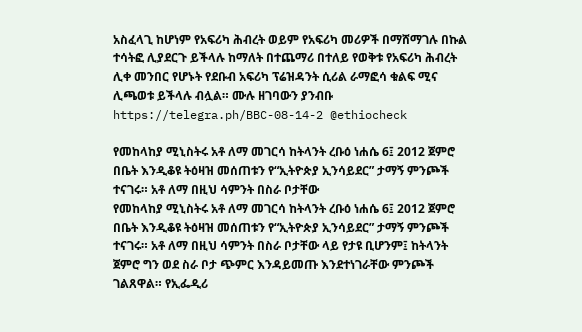አስፈላጊ ከሆነም የአፍሪካ ሕብረት ወይም የአፍሪካ መሪዎች በማሸማገሉ በኩል ተሳትፎ ሊያደርጉ ይችላሉ ከማለት በተጨማሪ በተለይ የወቅቱ የአፍሪካ ሕብረት ሊቀ መንበር የሆኑት የደቡብ አፍሪካ ፕሬዝዳንት ሲሪል ራማፎሳ ቁልፍ ሚና ሊጫወቱ ይችላሉ ብሏል። ሙሉ ዘገባውን ያንብቡ https://telegra.ph/BBC-08-14-2 @ethiocheck

የመከላከያ ሚኒስትሩ አቶ ለማ መገርሳ ከትላንት ረቡዕ ነሐሴ 6፤ 2012 ጀምሮ በቤት እንዲቆዩ ትዕዛዝ መሰጠቱን የ“ኢትዮጵያ ኢንሳይደር” ታማኝ ምንጮች ተናገሩ። አቶ ለማ በዚህ ሳምንት በስራ ቦታቸው
የመከላከያ ሚኒስትሩ አቶ ለማ መገርሳ ከትላንት ረቡዕ ነሐሴ 6፤ 2012 ጀምሮ በቤት እንዲቆዩ ትዕዛዝ መሰጠቱን የ“ኢትዮጵያ ኢንሳይደር” ታማኝ ምንጮች ተናገሩ። አቶ ለማ በዚህ ሳምንት በስራ ቦታቸው ላይ የታዩ ቢሆንም፤ ከትላንት ጀምሮ ግን ወደ ስራ ቦታ ጭምር እንዳይመጡ እንደተነገራቸው ምንጮች ገልጸዋል። የኢፌዲሪ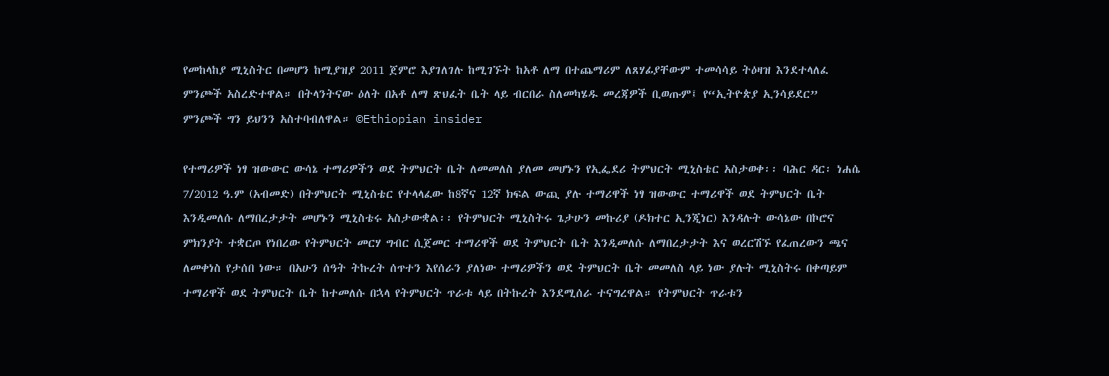የመከላከያ ሚኒስትር በመሆን ከሚያዝያ 2011 ጀምሮ እያገለገሉ ከሚገኙት ከአቶ ለማ በተጨማሪም ለጸሃፊያቸውም ተመሳሳይ ትዕዛዝ እንደተላለፈ ምንጮች አስረድተዋል። በትላንትናው ዕለት በአቶ ለማ ጽህፈት ቤት ላይ ብርበራ ስለመካሄዱ መረጃዎች ቢወጡም፤ የ“ኢትዮጵያ ኢንሳይደር” ምንጮች ግን ይህንን አስተባብለዋል። ©Ethiopian insider

የተማሪዎች ነፃ ዝውውር ውሳኔ ተማሪዎችን ወደ ትምህርት ቤት ለመመለስ ያለመ መሆኑን የኢፌደሪ ትምህርት ሚኒስቴር አስታወቀ፡፡ ባሕር ዳር፡ ነሐሴ 7/2012 ዓ.ም (አብመድ) በትምህርት ሚኒስቴር የተላላፈው ከ8ኛና 12ኛ ክፍል ውጪ ያሉ ተማሪዋች ነፃ ዝውውር ተማሪዋች ወደ ትምህርት ቤት እንዲመለሱ ለማበረታታት መሆኑን ሚኒስቴሩ አስታውቋል፡፡ የትምህርት ሚኒስትሩ ጌታሁን መኩሪያ (ዶክተር ኢንጂነር) እንዳሉት ውሳኔው በኮሮና ምክንያት ተቋርጦ የነበረው የትምህርት መርሃ ግብር ሲጀመር ተማሪዋች ወደ ትምህርት ቤት እንዲመለሱ ለማበረታታት እና ወረርሽኙ የፈጠረውን ጫና ለመቀነስ የታሰበ ነው። በአሁን ሰዓት ትኩረት ሰጥተን እየሰራን ያለነው ተማሪዎችን ወደ ትምህርት ቤት መመለስ ላይ ነው ያሉት ሚኒስትሩ በቀጣይም ተማሪዋች ወደ ትምህርት ቤት ከተመለሱ በኋላ የትምህርት ጥራቱ ላይ በትኩረት እንደሚሰራ ተናግረዋል። የትምህርት ጥራቱን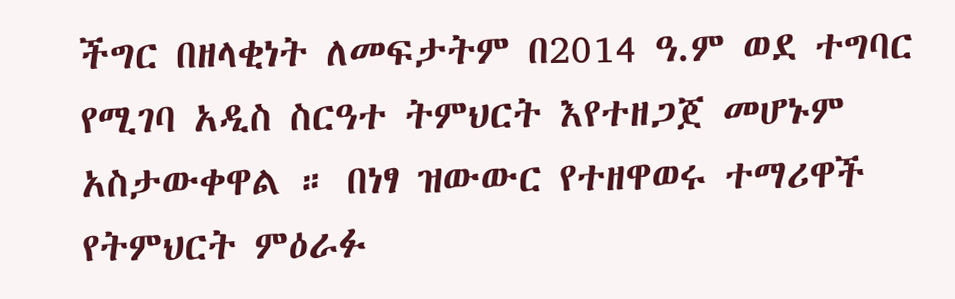ችግር በዘላቂነት ለመፍታትም በ2014 ዓ.ም ወደ ተግባር የሚገባ አዲስ ስርዓተ ትምህርት እየተዘጋጀ መሆኑም አስታውቀዋል ። በነፃ ዝውውር የተዘዋወሩ ተማሪዋች የትምህርት ምዕራፉ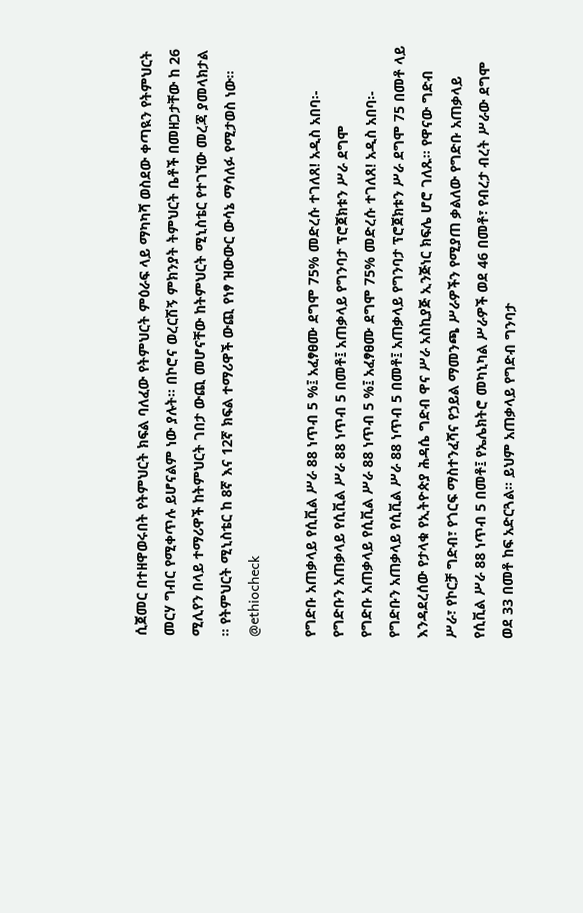ሲጀመር በተዘዋወሩበት የትምህርት ክፍል ባለፈው የትምህርት ምዕራፍ ላይ ማካካሻ ወስደው ቀጣዪን የትምህርት መርሃ ግብር የሚቀጥሉ ይሆናልም ነው ያሉት። በኮሮና ወረርሽኝ ምክንያት ትምህርት ቤቶች በመዘጋታቸው ከ 26 ሚሊየን በላይ ተማሪዋች ከትምህርት ገበታ ውጪ መሆናቸው ከትምህርት ሚኒስቴር የተገኘው መረጃ ያመላክታል ። የትምህርት ሚኒስቴር ከ 8ኛ እና 12ኛ ክፍል ተማሪዋች ውጪ የነፃ ዝውውር ውሳኔ ማሳለፉ የሚታወስ ነው። @ethiocheck

የግድቡ አጠቃላይ የሲቪል ሥራ 88 ነጥብ 5 %፤ አፈፃፀሙ ደግሞ 75% መድረሱ ተገለጸ! አዲስ አበባ፡- የግድቡን አጠቃላይ የሲቪል ሥራ 88 ነጥብ 5 በመቶ፤ አጠቃላይ የግንባታ ፕሮጀክቱን ሥራ ደግሞ
የግድቡ አጠቃላይ የሲቪል ሥራ 88 ነጥብ 5 %፤ አፈፃፀሙ ደግሞ 75% መድረሱ ተገለጸ! አዲስ አበባ፡- የግድቡን አጠቃላይ የሲቪል ሥራ 88 ነጥብ 5 በመቶ፤ አጠቃላይ የግንባታ ፕሮጀክቱን ሥራ ደግሞ 75 በመቶ ላይ እንዳደረሰው የታላቁ የኢትዮጵያ ሕዳሴ ግድብ ዋና ሥራ አስኪያጅ ኢንጅነር ክፍሌ ሆሮ ገለጹ። የዋናው ግድብ ሥራ፣ የኮርቻ ግድብ፣ የጎርፍ ማስተንፈሻና የኃይል ማመንጫ ሥራዎችን የሚያጠ ቃልለው የግድቡ አጠቃላይ የሲቪል ሥራ 88 ነጥብ 5 በመቶ፤ የኤሌክትሮ መካኒካል ሥራዎች ወደ 46 በመቶ፣ የብረታ ብረት ሥራው ደግሞ ወደ 33 በመቶ ከፍ አድርጓል። ይህም አጠቃላይ የግድብ ግንባታ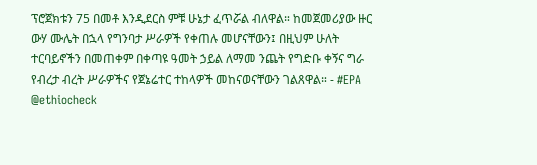ፕሮጀክቱን 75 በመቶ እንዲደርስ ምቹ ሁኔታ ፈጥሯል ብለዋል። ከመጀመሪያው ዙር ውሃ ሙሌት በኋላ የግንባታ ሥራዎች የቀጠሉ መሆናቸውን፤ በዚህም ሁለት ተርባይኖችን በመጠቀም በቀጣዩ ዓመት ኃይል ለማመ ንጨት የግድቡ ቀኝና ግራ የብረታ ብረት ሥራዎችና የጀኔሬተር ተከላዎች መከናወናቸውን ገልጸዋል። - #EPA @ethiocheck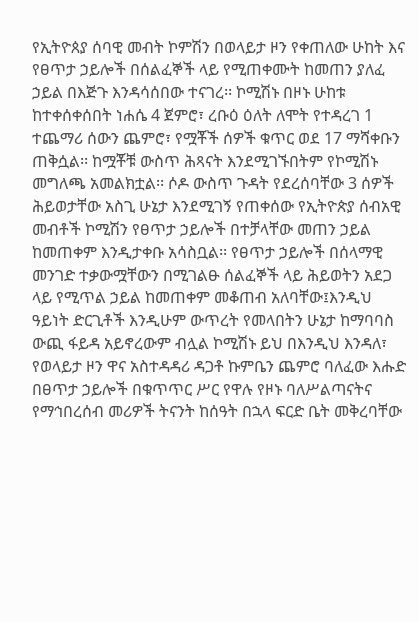የኢትዮጰያ ሰባዊ መብት ኮምሽን በወላይታ ዞን የቀጠለው ሁከት እና የፀጥታ ኃይሎች በሰልፈኞች ላይ የሚጠቀሙት ከመጠን ያለፈ ኃይል በእጅጉ እንዳሳሰበው ተናገረ፡፡ ኮሚሽኑ በዞኑ ሁከቱ ከተቀሰቀሰበት ነሐሴ 4 ጀምሮ፣ ረቡዕ ዕለት ለሞት የተዳረገ 1 ተጨማሪ ሰውን ጨምሮ፣ የሟቾች ሰዎች ቁጥር ወደ 17 ማሻቀቡን ጠቅሷል፡፡ ከሟቾቹ ውስጥ ሕጻናት እንደሚገኙበትም የኮሚሽኑ መግለጫ አመልክቷል፡፡ ሶዶ ውስጥ ጉዳት የደረሰባቸው 3 ሰዎች ሕይወታቸው አስጊ ሁኔታ እንደሚገኝ የጠቀሰው የኢትዮጵያ ሰብአዊ መብቶች ኮሚሽን የፀጥታ ኃይሎች በተቻላቸው መጠን ኃይል ከመጠቀም እንዲታቀቡ አሳስቧል፡፡ የፀጥታ ኃይሎች በሰላማዊ መንገድ ተቃውሟቸውን በሚገልፁ ሰልፈኞች ላይ ሕይወትን አደጋ ላይ የሚጥል ኃይል ከመጠቀም መቆጠብ አለባቸው፤እንዲህ ዓይነት ድርጊቶች እንዲሁም ውጥረት የመላበትን ሁኔታ ከማባባስ ውጪ ፋይዳ አይኖረውም ብሏል ኮሚሽኑ ይህ በእንዲህ እንዳለ፣ የወላይታ ዞን ዋና አስተዳዳሪ ዳጋቶ ኩምቤን ጨምሮ ባለፈው እሑድ በፀጥታ ኃይሎች በቁጥጥር ሥር የዋሉ የዞኑ ባለሥልጣናትና የማኅበረሰብ መሪዎች ትናንት ከሰዓት በኋላ ፍርድ ቤት መቅረባቸው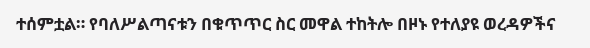ተሰምቷል። የባለሥልጣናቱን በቁጥጥር ስር መዋል ተከትሎ በዞኑ የተለያዩ ወረዳዎችና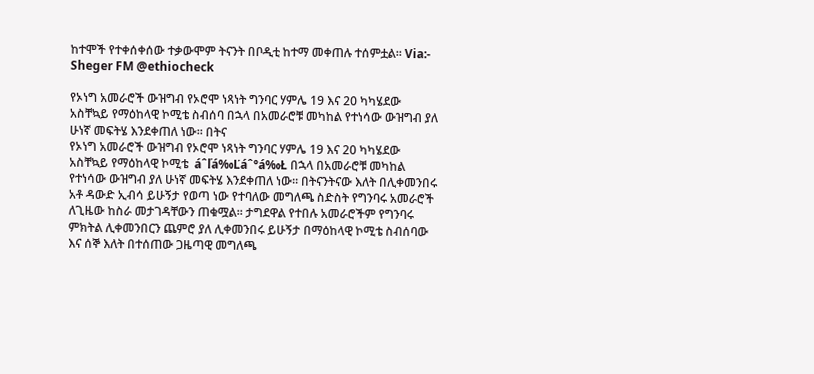ከተሞች የተቀሰቀሰው ተቃውሞም ትናንት በቦዲቲ ከተማ መቀጠሉ ተሰምቷል፡፡ Via:- Sheger FM @ethiocheck

የኦነግ አመራሮች ውዝግብ የኦሮሞ ነጻነት ግንባር ሃምሌ 19 እና 20 ካካሄደው አስቸኳይ የማዕከላዊ ኮሚቴ ስብሰባ በኋላ በአመራሮቹ መካከል የተነሳው ውዝግብ ያለ ሁነኛ መፍትሄ እንደቀጠለ ነው። በትና
የኦነግ አመራሮች ውዝግብ የኦሮሞ ነጻነት ግንባር ሃምሌ 19 እና 20 ካካሄደው አስቸኳይ የማዕከላዊ ኮሚቴ  áˆľá‰Ľáˆ°á‰Ł በኋላ በአመራሮቹ መካከል የተነሳው ውዝግብ ያለ ሁነኛ መፍትሄ እንደቀጠለ ነው። በትናንትናው እለት በሊቀመንበሩ አቶ ዳውድ ኢብሳ ይሁኝታ የወጣ ነው የተባለው መግለጫ ስድስት የግንባሩ አመራሮች ለጊዜው ከስራ መታገዳቸውን ጠቁሟል፡፡ ታግደዋል የተበሉ አመራሮችም የግንባሩ ምክትል ሊቀመንበርን ጨምሮ ያለ ሊቀመንበሩ ይሁኝታ በማዕከላዊ ኮሚቴ ስብሰባው እና ሰኞ እለት በተሰጠው ጋዜጣዊ መግለጫ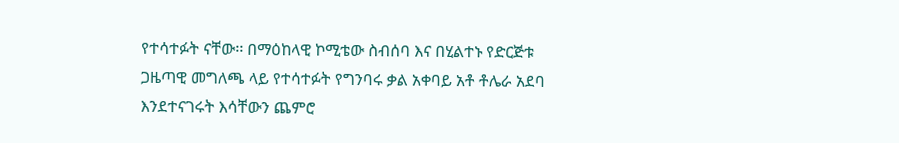የተሳተፉት ናቸው፡፡ በማዕከላዊ ኮሚቴው ስብሰባ እና በሂልተኑ የድርጅቱ ጋዜጣዊ መግለጫ ላይ የተሳተፉት የግንባሩ ቃል አቀባይ አቶ ቶሌራ አደባ እንደተናገሩት እሳቸውን ጨምሮ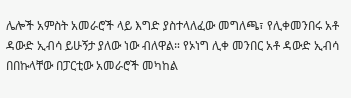ሌሎች አምስት አመራሮች ላይ እግድ ያስተላለፈው መግለጫ፣ የሊቀመንበሩ አቶ ዳውድ ኢብሳ ይሁኝታ ያለው ነው ብለዋል። የኦነግ ሊቀ መንበር አቶ ዳውድ ኢብሳ በበኩላቸው በፓርቲው አመራሮች መካከል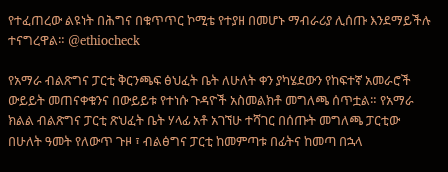የተፈጠረው ልዩነት በሕግና በቁጥጥር ኮሚቴ የተያዘ በመሆኑ ማብራሪያ ሊሰጡ እንደማይችሉ ተናግረዋል። @ethiocheck

የአማራ ብልጽግና ፓርቲ ቅርንጫፍ ፅህፈት ቤት ለሁለት ቀን ያካሄደውን የከፍተኛ አመራሮች ውይይት መጠናቀቁንና በውይይቱ የተነሱ ጉዳዮች አስመልክቶ መግለጫ ሰጥቷል። የአማራ ክልል ብልጽግና ፓርቲ ጽህፈት ቤት ሃላፊ አቶ አገኘሁ ተሻገር በሰጡት መግለጫ ፓርቲው በሁለት ዓመት የለውጥ ጉዞ ፣ ብልፅግና ፓርቲ ከመምጣቱ በፊትና ከመጣ በኋላ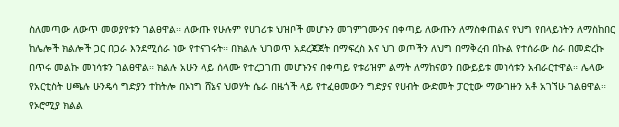ስለመጣው ለውጥ መወያየቱን ገልፀዋል። ለውጡ የሁሉም የሀገሪቱ ህዝቦች መሆኑን መገምገሙንና በቀጣይ ለውጡን ለማስቀጠልና የህግ የበላይነትን ለማስከበር ከሌሎች ክልሎች ጋር በጋራ እንደሚሰራ ነው የተናገሩት። በክልሉ ህገወጥ አደረጃጀት በማፍረስ እና ህገ ወጦችን ለህግ በማቅረብ በኩል የተሰራው ስራ በመድረኩ በጥሩ መልኩ መነሳቱን ገልፀዋል። ክልሉ አሁን ላይ ሰላሙ የተረጋገጠ መሆኑንና በቀጣይ የቱሪዝም ልማት ለማከናወን በውይይቱ መነሳቱን አብራርተዋል። ሌላው የአርቲስት ሀጫሉ ሁንዴሳ ግድያን ተከትሎ በኦነግ ሸኔና ህወሃት ሴራ በዜጎች ላይ የተፈፀመውን ግድያና የሀብት ውድመት ፓርቲው ማውገዙን አቶ አገኘሁ ገልፀዋል። የኦሮሚያ ክልል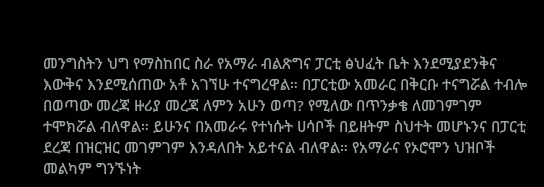መንግስትን ህግ የማስከበር ስራ የአማራ ብልጽግና ፓርቲ ፅህፈት ቤት እንደሚያደንቅና እውቅና እንደሚሰጠው አቶ አገኘሁ ተናግረዋል። በፓርቲው አመራር በቅርቡ ተናግሯል ተብሎ በወጣው መረጃ ዙሪያ መረጃ ለምን አሁን ወጣ? የሚለው በጥንቃቄ ለመገምገም ተሞክሯል ብለዋል። ይሁንና በአመራሩ የተነሱት ሀሳቦች በይዘትም ስህተት መሆኑንና በፓርቲ ደረጃ በዝርዝር መገምገም እንዳለበት አይተናል ብለዋል። የአማራና የኦሮሞን ህዝቦች መልካም ግንኙነት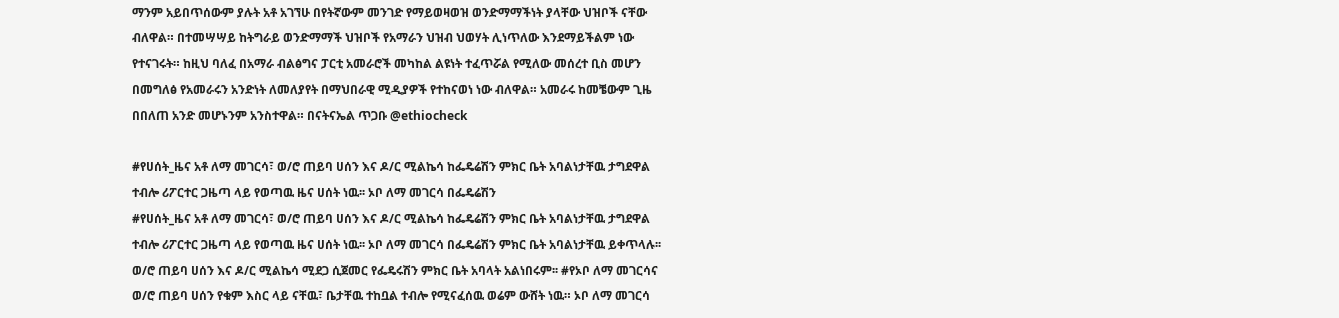ማንም አይበጥሰውም ያሉት አቶ አገኘሁ በየትኛውም መንገድ የማይወዛወዝ ወንድማማችነት ያላቸው ህዝቦች ናቸው ብለዋል። በተመሣሣይ ከትግራይ ወንድማማች ህዝቦች የአማራን ህዝብ ህወሃት ሊነጥለው እንደማይችልም ነው የተናገሩት። ከዚህ ባለፈ በአማራ ብልፅግና ፓርቲ አመራሮች መካከል ልዩነት ተፈጥሯል የሚለው መሰረተ ቢስ መሆን በመግለፅ የአመራሩን አንድነት ለመለያየት በማህበራዊ ሚዲያዎች የተከናወነ ነው ብለዋል። አመራሩ ከመቼውም ጊዜ በበለጠ አንድ መሆኑንም አንስተዋል። በናትናኤል ጥጋቡ @ethiocheck

#የሀሰት_ዜና አቶ ለማ መገርሳ፣ ወ/ሮ ጠይባ ሀሰን እና ዶ/ር ሚልኬሳ ከፌዴሬሽን ምክር ቤት አባልነታቸዉ ታግደዋል ተብሎ ሪፖርተር ጋዜጣ ላይ የወጣዉ ዜና ሀሰት ነዉ፡፡ ኦቦ ለማ መገርሳ በፌዴሬሽን
#የሀሰት_ዜና አቶ ለማ መገርሳ፣ ወ/ሮ ጠይባ ሀሰን እና ዶ/ር ሚልኬሳ ከፌዴሬሽን ምክር ቤት አባልነታቸዉ ታግደዋል ተብሎ ሪፖርተር ጋዜጣ ላይ የወጣዉ ዜና ሀሰት ነዉ፡፡ ኦቦ ለማ መገርሳ በፌዴሬሽን ምክር ቤት አባልነታቸዉ ይቀጥላሉ፡፡ ወ/ሮ ጠይባ ሀሰን እና ዶ/ር ሚልኬሳ ሚደጋ ሲጀመር የፌዴሩሽን ምክር ቤት አባላት አልነበሩም፡፡ #የኦቦ ለማ መገርሳና ወ/ሮ ጠይባ ሀሰን የቁም እስር ላይ ናቸዉ፣ ቤታቸዉ ተከቧል ተብሎ የሚናፈሰዉ ወሬም ውሸት ነዉ። ኦቦ ለማ መገርሳ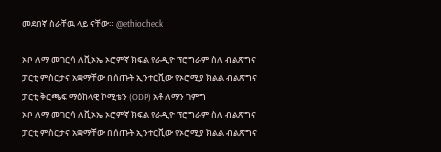መደበኛ ስራቸዉ ላይ ናቸው። @ethiocheck

ኦቦ ለማ መገርሳ ለቪኦኤ ኦሮምኛ ክፍል የራዲዮ ፕሮግራም ስለ ብልጽግና ፓርቲ ምስርታና አቋማቸው በሰጡት ኢንተርቪው የኦሮሚያ ክልል ብልጽግና ፓርቲ ቅርጫፍ ማዕከላዊ ኮሚቴን (ODP) አቶ ለማን ገምግ
ኦቦ ለማ መገርሳ ለቪኦኤ ኦሮምኛ ክፍል የራዲዮ ፕሮግራም ስለ ብልጽግና ፓርቲ ምስርታና አቋማቸው በሰጡት ኢንተርቪው የኦሮሚያ ክልል ብልጽግና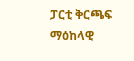ፓርቲ ቅርጫፍ ማዕከላዊ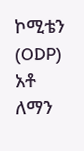ኮሚቴን (ODP) አቶ ለማን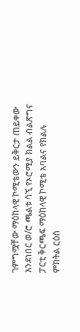ገምግሟቸው ማዕከላዊ ኮሚቴውን ይቅርታ ጠይቀው እንደነበር ወ/ሮ ጫልቱ ሳኚ የኦሮሚያ ክልል ብልጽግና ፓርቲ ቅርጫፍ ማዕከላዊ ኮሚቴ አባልና የክልሉ ምክትል ርዕሰ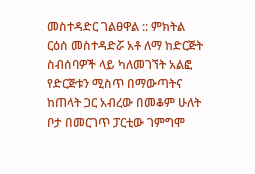መስተዳድር ገልፀዋል :: ምክትል ርዕሰ መስተዳድሯ አቶ ለማ ከድርጅት ስብሰባዎች ላይ ካለመገኘት አልፎ የድርጅቱን ሚስጥ በማውጣትና ከጠላት ጋር አብረው በመቆም ሁለት ቦታ በመርገጥ ፓርቲው ገምግሞ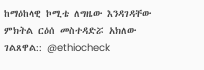ከማዕከላዊ ኮሚቴ ለግዜው እንዳገዳቸው ምክትል ርዕሰ መስተዳድሯ አክለው ገልጸዋል:: @ethiocheck